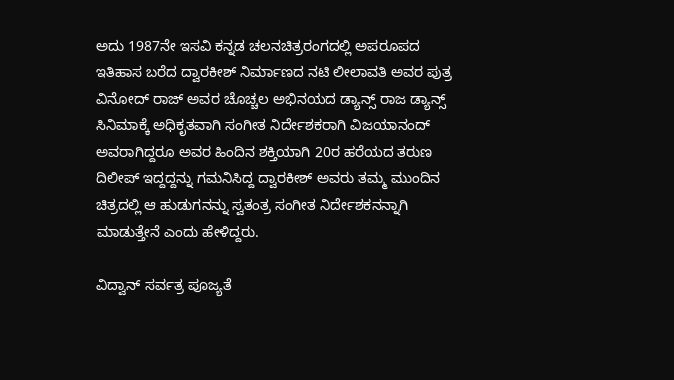ಅದು 1987ನೇ ಇಸವಿ ಕನ್ನಡ ಚಲನಚಿತ್ರರಂಗದಲ್ಲಿ ಅಪರೂಪದ ಇತಿಹಾಸ ಬರೆದ ದ್ವಾರಕೀಶ್ ನಿರ್ಮಾಣದ ನಟಿ ಲೀಲಾವತಿ ಅವರ ಪುತ್ರ ವಿನೋದ್ ರಾಜ್ ಅವರ ಚೊಚ್ಚಲ ಅಭಿನಯದ ಡ್ಯಾನ್ಸ್ ರಾಜ ಡ್ಯಾನ್ಸ್ ಸಿನಿಮಾಕ್ಕೆ ಅಧಿಕೃತವಾಗಿ ಸಂಗೀತ ನಿರ್ದೇಶಕರಾಗಿ ವಿಜಯಾನಂದ್ ಅವರಾಗಿದ್ದರೂ ಅವರ ಹಿಂದಿನ ಶಕ್ತಿಯಾಗಿ 20ರ ಹರೆಯದ ತರುಣ ದಿಲೀಪ್ ಇದ್ದದ್ದನ್ನು ಗಮನಿಸಿದ್ದ ದ್ವಾರಕೀಶ್ ಅವರು ತಮ್ಮ ಮುಂದಿನ ಚಿತ್ರದಲ್ಲಿ ಆ ಹುಡುಗನನ್ನು ಸ್ವತಂತ್ರ ಸಂಗೀತ ನಿರ್ದೇಶಕನನ್ನಾಗಿ ಮಾಡುತ್ತೇನೆ ಎಂದು ಹೇಳಿದ್ದರು.

ವಿದ್ವಾನ್ ಸರ್ವತ್ರ ಪೂಜ್ಯತೆ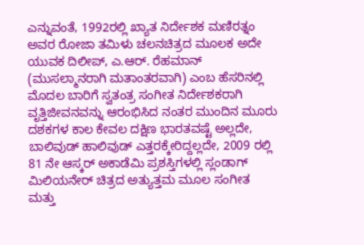ಎನ್ನುವಂತೆ, 1992ರಲ್ಲಿ ಖ್ಯಾತ ನಿರ್ದೇಶಕ ಮಣಿರತ್ನಂ ಅವರ ರೋಜಾ ತಮಿಳು ಚಲನಚಿತ್ರದ ಮೂಲಕ ಅದೇ ಯುವಕ ದಿಲೀಪ್, ಎ.ಆರ್. ರೆಹಮಾನ್ (ಮುಸಲ್ಮಾನರಾಗಿ ಮತಾಂತರವಾಗಿ) ಎಂಬ ಹೆಸರಿನಲ್ಲಿ ಮೊದಲ ಬಾರಿಗೆ ಸ್ವತಂತ್ರ ಸಂಗೀತ ನಿರ್ದೇಶಕರಾಗಿ ವೃತ್ತಿಜೀವನವನ್ನು ಆರಂಭಿಸಿದ ನಂತರ ಮುಂದಿನ ಮೂರು ದಶಕಗಳ ಕಾಲ ಕೇವಲ ದಕ್ಷಿಣ ಭಾರತವಷ್ಟೆ ಅಲ್ಲದೇ, ಬಾಲಿವುಡ್ ಹಾಲಿವುಡ್ ಎತ್ತರಕ್ಕೇರಿದ್ದಲ್ಲದೇ, 2009 ರಲ್ಲಿ 81 ನೇ ಆಸ್ಕರ್ ಅಕಾಡೆಮಿ ಪ್ರಶಸ್ತಿಗಳಲ್ಲಿ ಸ್ಲಂಡಾಗ್ ಮಿಲಿಯನೇರ್ ಚಿತ್ರದ ಅತ್ಯುತ್ತಮ ಮೂಲ ಸಂಗೀತ ಮತ್ತು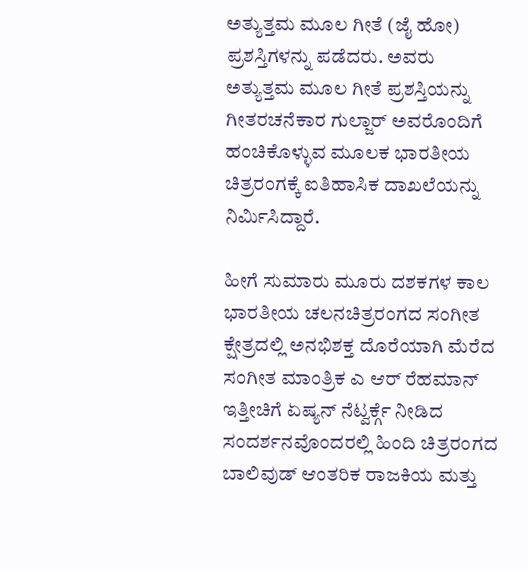ಅತ್ಯುತ್ತಮ ಮೂಲ ಗೀತೆ (ಜೈ ಹೋ) ಪ್ರಶಸ್ತಿಗಳನ್ನು ಪಡೆದರು. ಅವರು ಅತ್ಯುತ್ತಮ ಮೂಲ ಗೀತೆ ಪ್ರಶಸ್ತಿಯನ್ನು ಗೀತರಚನೆಕಾರ ಗುಲ್ಜಾರ್ ಅವರೊಂದಿಗೆ ಹಂಚಿಕೊಳ್ಳುವ ಮೂಲಕ ಭಾರತೀಯ ಚಿತ್ರರಂಗಕ್ಕೆ ಐತಿಹಾಸಿಕ ದಾಖಲೆಯನ್ನು ನಿರ್ಮಿಸಿದ್ದಾರೆ.

ಹೀಗೆ ಸುಮಾರು ಮೂರು ದಶಕಗಳ ಕಾಲ ಭಾರತೀಯ ಚಲನಚಿತ್ರರಂಗದ ಸಂಗೀತ ಕ್ಷೇತ್ರದಲ್ಲಿ ಅನಭಿಶಕ್ತ ದೊರೆಯಾಗಿ ಮೆರೆದ ಸಂಗೀತ ಮಾಂತ್ರಿಕ ಎ ಆರ್ ರೆಹಮಾನ್ ಇತ್ತೀಚಿಗೆ ಏಷ್ಯನ್ ನೆಟ್ವರ್ಕ್ಗೆ ನೀಡಿದ ಸಂದರ್ಶನವೊಂದರಲ್ಲಿ ಹಿಂದಿ ಚಿತ್ರರಂಗದ ಬಾಲಿವುಡ್ ಆಂತರಿಕ ರಾಜಕಿಯ ಮತ್ತು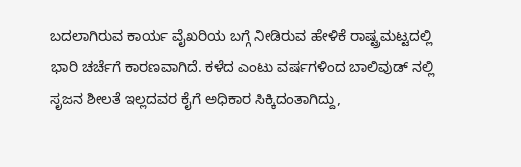ಬದಲಾಗಿರುವ ಕಾರ್ಯ ವೈಖರಿಯ ಬಗ್ಗೆ ನೀಡಿರುವ ಹೇಳಿಕೆ ರಾಷ್ಟ್ರಮಟ್ಟದಲ್ಲಿ ಭಾರಿ ಚರ್ಚೆಗೆ ಕಾರಣವಾಗಿದೆ. ಕಳೆದ ಎಂಟು ವರ್ಷಗಳಿಂದ ಬಾಲಿವುಡ್ ನಲ್ಲಿ ಸೃಜನ ಶೀಲತೆ ಇಲ್ಲದವರ ಕೈಗೆ ಅಧಿಕಾರ ಸಿಕ್ಕಿದಂತಾಗಿದ್ದು,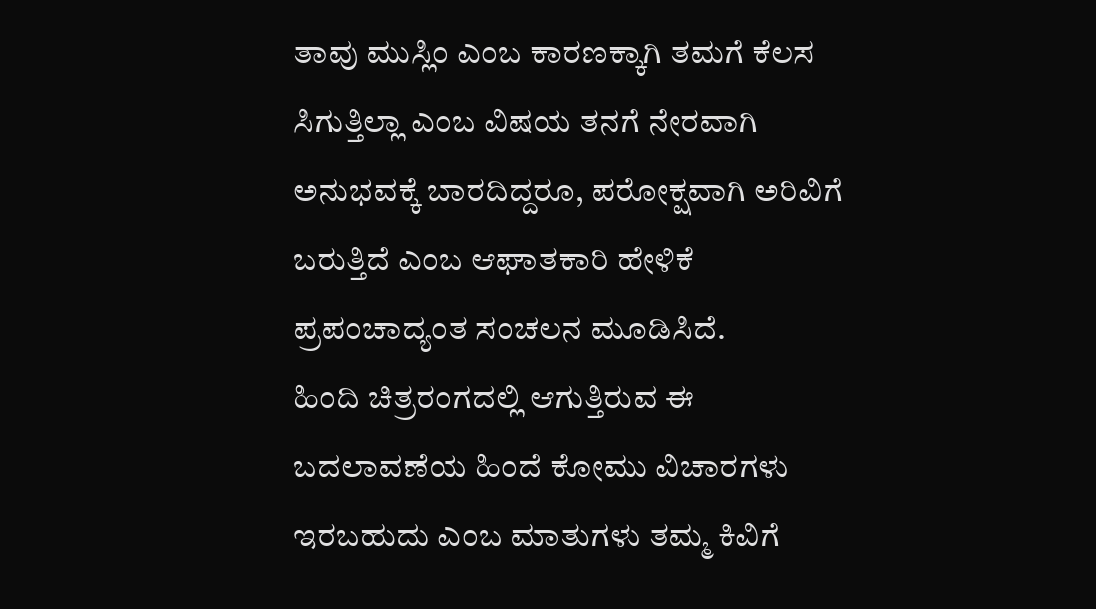ತಾವು ಮುಸ್ಲಿಂ ಎಂಬ ಕಾರಣಕ್ಕಾಗಿ ತಮಗೆ ಕೆಲಸ ಸಿಗುತ್ತಿಲ್ಲಾ ಎಂಬ ವಿಷಯ ತನಗೆ ನೇರವಾಗಿ ಅನುಭವಕ್ಕೆ ಬಾರದಿದ್ದರೂ, ಪರೋಕ್ಷವಾಗಿ ಅರಿವಿಗೆ ಬರುತ್ತಿದೆ ಎಂಬ ಆಘಾತಕಾರಿ ಹೇಳಿಕೆ ಪ್ರಪಂಚಾದ್ಯಂತ ಸಂಚಲನ ಮೂಡಿಸಿದೆ.
ಹಿಂದಿ ಚಿತ್ರರಂಗದಲ್ಲಿ ಆಗುತ್ತಿರುವ ಈ ಬದಲಾವಣೆಯ ಹಿಂದೆ ಕೋಮು ವಿಚಾರಗಳು ಇರಬಹುದು ಎಂಬ ಮಾತುಗಳು ತಮ್ಮ ಕಿವಿಗೆ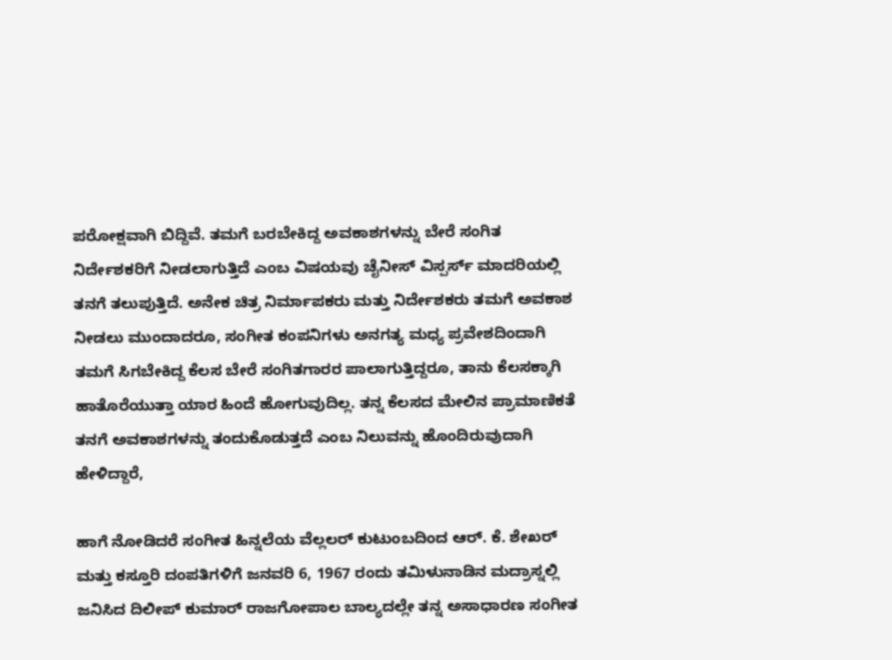ಪರೋಕ್ಷವಾಗಿ ಬಿದ್ದಿವೆ. ತಮಗೆ ಬರಬೇಕಿದ್ದ ಅವಕಾಶಗಳನ್ನು ಬೇರೆ ಸಂಗಿತ ನಿರ್ದೇಶಕರಿಗೆ ನೀಡಲಾಗುತ್ತಿದೆ ಎಂಬ ವಿಷಯವು ಚೈನೀಸ್ ವಿಸ್ಪರ್ಸ್ ಮಾದರಿಯಲ್ಲಿ ತನಗೆ ತಲುಪುತ್ತಿದೆ. ಅನೇಕ ಚಿತ್ರ ನಿರ್ಮಾಪಕರು ಮತ್ತು ನಿರ್ದೇಶಕರು ತಮಗೆ ಅವಕಾಶ ನೀಡಲು ಮುಂದಾದರೂ, ಸಂಗೀತ ಕಂಪನಿಗಳು ಅನಗತ್ಯ ಮಧ್ಯ ಪ್ರವೇಶದಿಂದಾಗಿ ತಮಗೆ ಸಿಗಬೇಕಿದ್ದ ಕೆಲಸ ಬೇರೆ ಸಂಗಿತಗಾರರ ಪಾಲಾಗುತ್ತಿದ್ದರೂ, ತಾನು ಕೆಲಸಕ್ಕಾಗಿ ಹಾತೊರೆಯುತ್ತಾ ಯಾರ ಹಿಂದೆ ಹೋಗುವುದಿಲ್ಲ. ತನ್ನ ಕೆಲಸದ ಮೇಲಿನ ಪ್ರಾಮಾಣಿಕತೆ ತನಗೆ ಅವಕಾಶಗಳನ್ನು ತಂದುಕೊಡುತ್ತದೆ ಎಂಬ ನಿಲುವನ್ನು ಹೊಂದಿರುವುದಾಗಿ ಹೇಳಿದ್ದಾರೆ,

ಹಾಗೆ ನೋಡಿದರೆ ಸಂಗೀತ ಹಿನ್ನಲೆಯ ವೆಲ್ಲಲರ್ ಕುಟುಂಬದಿಂದ ಆರ್. ಕೆ. ಶೇಖರ್ ಮತ್ತು ಕಸ್ತೂರಿ ದಂಪತಿಗಳಿಗೆ ಜನವರಿ 6, 1967 ರಂದು ತಮಿಳುನಾಡಿನ ಮದ್ರಾಸ್ನಲ್ಲಿ ಜನಿಸಿದ ದಿಲೀಪ್ ಕುಮಾರ್ ರಾಜಗೋಪಾಲ ಬಾಲ್ಯದಲ್ಲೇ ತನ್ನ ಅಸಾಧಾರಣ ಸಂಗೀತ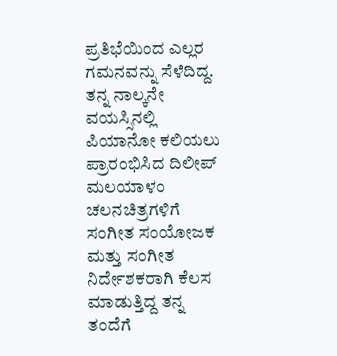ಪ್ರತಿಭೆಯಿಂದ ಎಲ್ಲರ ಗಮನವನ್ನು ಸೆಳೆದಿದ್ದ. ತನ್ನ ನಾಲ್ಕನೇ ವಯಸ್ಸಿನಲ್ಲಿ ಪಿಯಾನೋ ಕಲಿಯಲು ಪ್ರಾರಂಭಿಸಿದ ದಿಲೀಪ್ ಮಲಯಾಳಂ ಚಲನಚಿತ್ರಗಳಿಗೆ ಸಂಗೀತ ಸಂಯೋಜಕ ಮತ್ತು ಸಂಗೀತ ನಿರ್ದೇಶಕರಾಗಿ ಕೆಲಸ ಮಾಡುತ್ತಿದ್ದ ತನ್ನ ತಂದೆಗೆ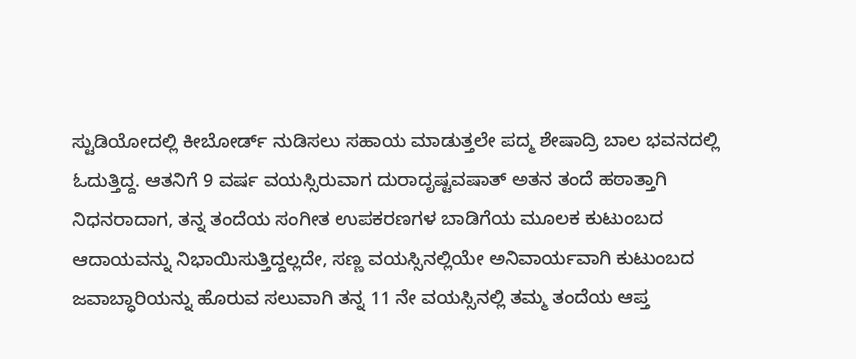ಸ್ಟುಡಿಯೋದಲ್ಲಿ ಕೀಬೋರ್ಡ್ ನುಡಿಸಲು ಸಹಾಯ ಮಾಡುತ್ತಲೇ ಪದ್ಮ ಶೇಷಾದ್ರಿ ಬಾಲ ಭವನದಲ್ಲಿ ಓದುತ್ತಿದ್ದ. ಆತನಿಗೆ 9 ವರ್ಷ ವಯಸ್ಸಿರುವಾಗ ದುರಾದೃಷ್ಟವಷಾತ್ ಅತನ ತಂದೆ ಹಠಾತ್ತಾಗಿ ನಿಧನರಾದಾಗ, ತನ್ನ ತಂದೆಯ ಸಂಗೀತ ಉಪಕರಣಗಳ ಬಾಡಿಗೆಯ ಮೂಲಕ ಕುಟುಂಬದ ಆದಾಯವನ್ನು ನಿಭಾಯಿಸುತ್ತಿದ್ದಲ್ಲದೇ, ಸಣ್ಣ ವಯಸ್ಸಿನಲ್ಲಿಯೇ ಅನಿವಾರ್ಯವಾಗಿ ಕುಟುಂಬದ ಜವಾಬ್ಧಾರಿಯನ್ನು ಹೊರುವ ಸಲುವಾಗಿ ತನ್ನ 11 ನೇ ವಯಸ್ಸಿನಲ್ಲಿ ತಮ್ಮ ತಂದೆಯ ಆಪ್ತ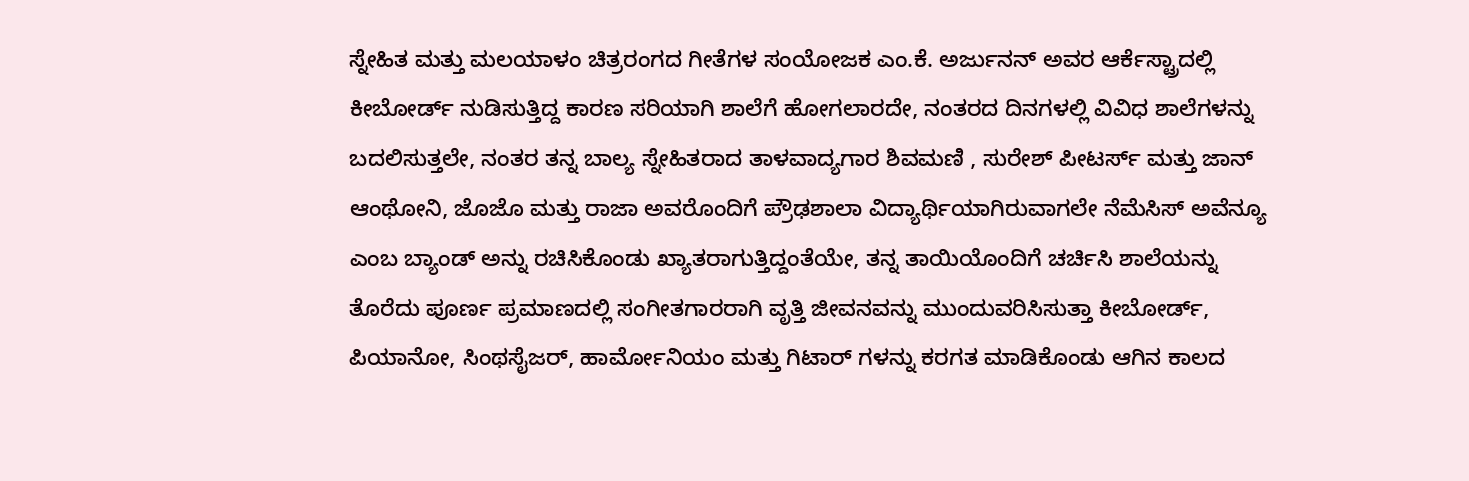ಸ್ನೇಹಿತ ಮತ್ತು ಮಲಯಾಳಂ ಚಿತ್ರರಂಗದ ಗೀತೆಗಳ ಸಂಯೋಜಕ ಎಂ.ಕೆ. ಅರ್ಜುನನ್ ಅವರ ಆರ್ಕೆಸ್ಟ್ರಾದಲ್ಲಿ ಕೀಬೋರ್ಡ್ ನುಡಿಸುತ್ತಿದ್ದ ಕಾರಣ ಸರಿಯಾಗಿ ಶಾಲೆಗೆ ಹೋಗಲಾರದೇ, ನಂತರದ ದಿನಗಳಲ್ಲಿ ವಿವಿಧ ಶಾಲೆಗಳನ್ನು ಬದಲಿಸುತ್ತಲೇ, ನಂತರ ತನ್ನ ಬಾಲ್ಯ ಸ್ನೇಹಿತರಾದ ತಾಳವಾದ್ಯಗಾರ ಶಿವಮಣಿ , ಸುರೇಶ್ ಪೀಟರ್ಸ್ ಮತ್ತು ಜಾನ್ ಆಂಥೋನಿ, ಜೊಜೊ ಮತ್ತು ರಾಜಾ ಅವರೊಂದಿಗೆ ಪ್ರೌಢಶಾಲಾ ವಿದ್ಯಾರ್ಥಿಯಾಗಿರುವಾಗಲೇ ನೆಮೆಸಿಸ್ ಅವೆನ್ಯೂ ಎಂಬ ಬ್ಯಾಂಡ್ ಅನ್ನು ರಚಿಸಿಕೊಂಡು ಖ್ಯಾತರಾಗುತ್ತಿದ್ದಂತೆಯೇ, ತನ್ನ ತಾಯಿಯೊಂದಿಗೆ ಚರ್ಚಿಸಿ ಶಾಲೆಯನ್ನು ತೊರೆದು ಪೂರ್ಣ ಪ್ರಮಾಣದಲ್ಲಿ ಸಂಗೀತಗಾರರಾಗಿ ವೃತ್ತಿ ಜೀವನವನ್ನು ಮುಂದುವರಿಸಿಸುತ್ತಾ ಕೀಬೋರ್ಡ್, ಪಿಯಾನೋ, ಸಿಂಥಸೈಜರ್, ಹಾರ್ಮೋನಿಯಂ ಮತ್ತು ಗಿಟಾರ್ ಗಳನ್ನು ಕರಗತ ಮಾಡಿಕೊಂಡು ಆಗಿನ ಕಾಲದ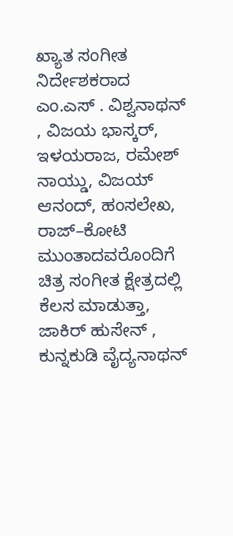ಖ್ಯಾತ ಸಂಗೀತ ನಿರ್ದೇಶಕರಾದ ಎಂ.ಎಸ್ . ವಿಶ್ವನಾಥನ್ , ವಿಜಯ ಭಾಸ್ಕರ್, ಇಳಯರಾಜ, ರಮೇಶ್ ನಾಯ್ಡು, ವಿಜಯ್ ಆನಂದ್, ಹಂಸಲೇಖ, ರಾಜ್–ಕೋಟಿ ಮುಂತಾದವರೊಂದಿಗೆ ಚಿತ್ರ ಸಂಗೀತ ಕ್ಷೇತ್ರದಲ್ಲಿ ಕೆಲಸ ಮಾಡುತ್ತಾ, ಜಾಕಿರ್ ಹುಸೇನ್ , ಕುನ್ನಕುಡಿ ವೈದ್ಯನಾಥನ್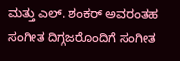ಮತ್ತು ಎಲ್. ಶಂಕರ್ ಅವರಂತಹ ಸಂಗೀತ ದಿಗ್ಗಜರೊಂದಿಗೆ ಸಂಗೀತ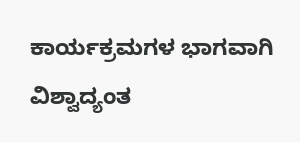ಕಾರ್ಯಕ್ರಮಗಳ ಭಾಗವಾಗಿ ವಿಶ್ವಾದ್ಯಂತ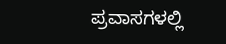ಪ್ರವಾಸಗಳಲ್ಲಿ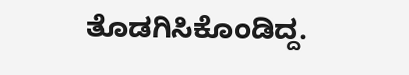ತೊಡಗಿಸಿಕೊಂಡಿದ್ದ.